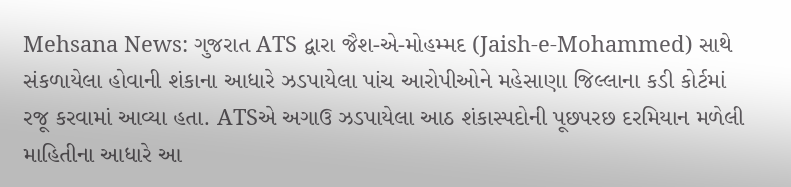Mehsana News: ગુજરાત ATS દ્વારા જૈશ-એ-મોહમ્મદ (Jaish-e-Mohammed) સાથે સંકળાયેલા હોવાની શંકાના આધારે ઝડપાયેલા પાંચ આરોપીઓને મહેસાણા જિલ્લાના કડી કોર્ટમાં રજૂ કરવામાં આવ્યા હતા. ATSએ અગાઉ ઝડપાયેલા આઠ શંકાસ્પદોની પૂછપરછ દરમિયાન મળેલી માહિતીના આધારે આ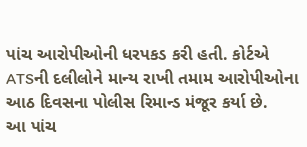પાંચ આરોપીઓની ધરપકડ કરી હતી. કોર્ટએ ATSની દલીલોને માન્ય રાખી તમામ આરોપીઓના આઠ દિવસના પોલીસ રિમાન્ડ મંજૂર કર્યા છે.
આ પાંચ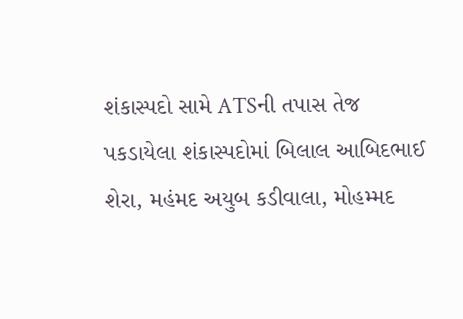શંકાસ્પદો સામે ATSની તપાસ તેજ
પકડાયેલા શંકાસ્પદોમાં બિલાલ આબિદભાઈ શેરા, મહંમદ અયુબ કડીવાલા, મોહમ્મદ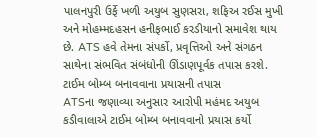પાલનપુરી ઉર્ફે ખળી અયુબ સુણસરા, શફિઅ રઈસ મુખી અને મોહમ્મદહસન હનીફભાઈ કરડીયાનો સમાવેશ થાય છે. ATS હવે તેમના સંપર્કો, પ્રવૃત્તિઓ અને સંગઠન સાથેના સંભવિત સંબંધોની ઊંડાણપૂર્વક તપાસ કરશે.
ટાઈમ બોમ્બ બનાવવાના પ્રયાસની તપાસ
ATSના જણાવ્યા અનુસાર આરોપી મહંમદ અયુબ કડીવાલાએ ટાઈમ બોમ્બ બનાવવાનો પ્રયાસ કર્યો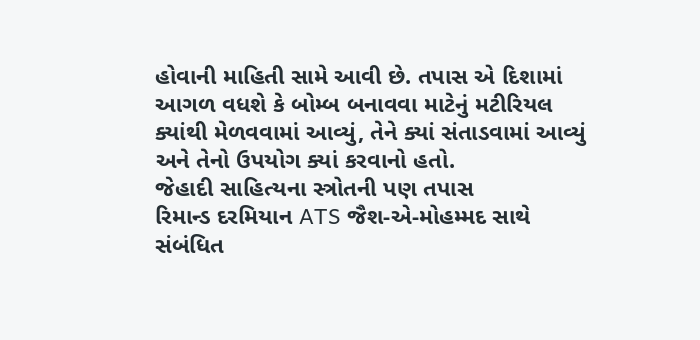હોવાની માહિતી સામે આવી છે. તપાસ એ દિશામાં આગળ વધશે કે બોમ્બ બનાવવા માટેનું મટીરિયલ ક્યાંથી મેળવવામાં આવ્યું, તેને ક્યાં સંતાડવામાં આવ્યું અને તેનો ઉપયોગ ક્યાં કરવાનો હતો.
જેહાદી સાહિત્યના સ્ત્રોતની પણ તપાસ
રિમાન્ડ દરમિયાન ATS જૈશ-એ-મોહમ્મદ સાથે સંબંધિત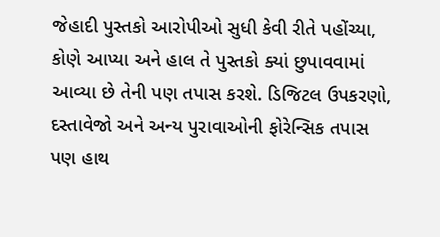જેહાદી પુસ્તકો આરોપીઓ સુધી કેવી રીતે પહોંચ્યા, કોણે આપ્યા અને હાલ તે પુસ્તકો ક્યાં છુપાવવામાં આવ્યા છે તેની પણ તપાસ કરશે. ડિજિટલ ઉપકરણો, દસ્તાવેજો અને અન્ય પુરાવાઓની ફોરેન્સિક તપાસ પણ હાથ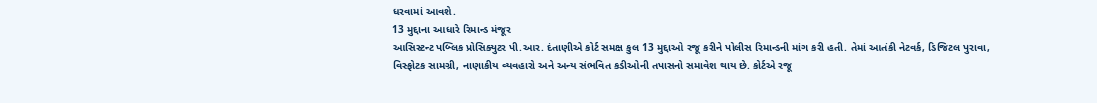ધરવામાં આવશે.
13 મુદ્દાના આધારે રિમાન્ડ મંજૂર
આસિસ્ટન્ટ પબ્લિક પ્રોસિક્યુટર પી.આર. દંતાણીએ કોર્ટ સમક્ષ કુલ 13 મુદ્દાઓ રજૂ કરીને પોલીસ રિમાન્ડની માંગ કરી હતી. તેમાં આતંકી નેટવર્ક, ડિજિટલ પુરાવા, વિસ્ફોટક સામગ્રી, નાણાકીય વ્યવહારો અને અન્ય સંભવિત કડીઓની તપાસનો સમાવેશ થાય છે. કોર્ટએ રજૂ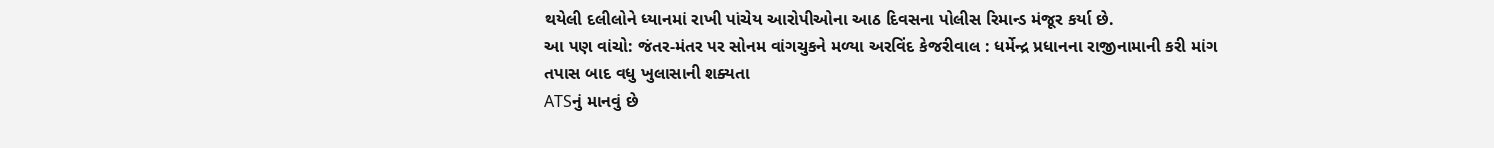થયેલી દલીલોને ધ્યાનમાં રાખી પાંચેય આરોપીઓના આઠ દિવસના પોલીસ રિમાન્ડ મંજૂર કર્યા છે.
આ પણ વાંચો: જંતર-મંતર પર સોનમ વાંગચુકને મળ્યા અરવિંદ કેજરીવાલ : ધર્મેન્દ્ર પ્રધાનના રાજીનામાની કરી માંગ
તપાસ બાદ વધુ ખુલાસાની શક્યતા
ATSનું માનવું છે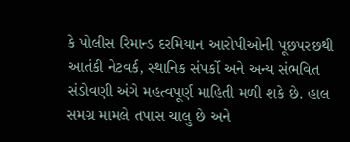કે પોલીસ રિમાન્ડ દરમિયાન આરોપીઓની પૂછપરછથી આતંકી નેટવર્ક, સ્થાનિક સંપર્કો અને અન્ય સંભવિત સંડોવણી અંગે મહત્વપૂર્ણ માહિતી મળી શકે છે. હાલ સમગ્ર મામલે તપાસ ચાલુ છે અને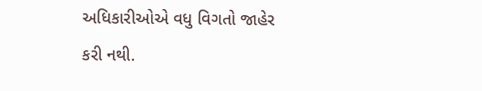અધિકારીઓએ વધુ વિગતો જાહેર કરી નથી.